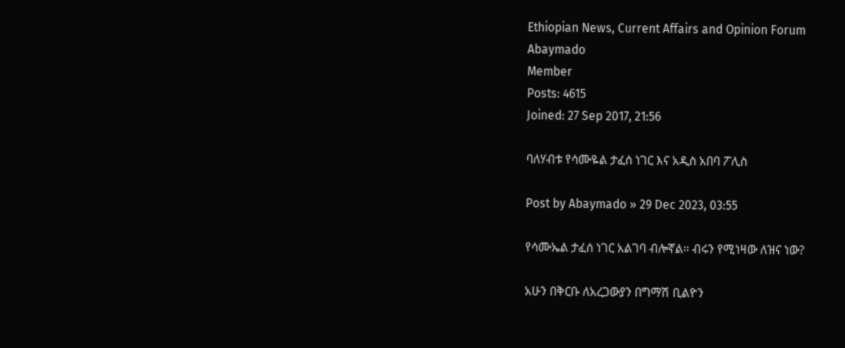Ethiopian News, Current Affairs and Opinion Forum
Abaymado
Member
Posts: 4615
Joined: 27 Sep 2017, 21:56

ባለሃብቱ የሳሙዬል ታፈሰ ነገር እና አዲስ አበባ ፖሊስ

Post by Abaymado » 29 Dec 2023, 03:55

የሳሙኤል ታፈሰ ነገር አልገባ ብሎኛል፡፡ ብሩን የሚነዛው ለዝና ነው?

አሁን በቅርቡ ለአረጋውያን በግማሽ ቢልዮን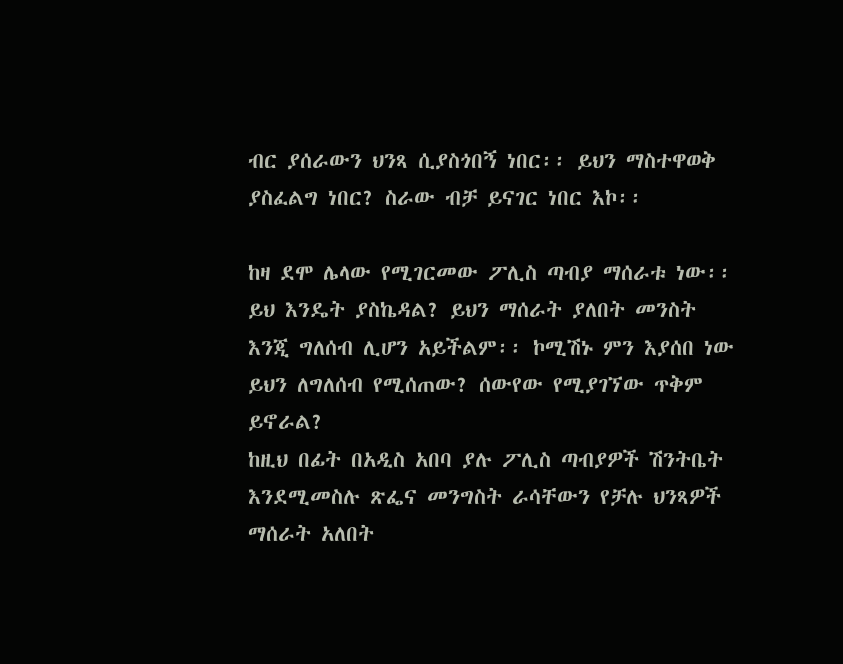ብር ያሰራውን ህንጻ ሲያስጎበኝ ነበር፡፡ ይህን ማስተዋወቅ ያስፈልግ ነበር? ስራው ብቻ ይናገር ነበር እኮ፡፡

ከዛ ደሞ ሌላው የሚገርመው ፖሊስ ጣብያ ማሰራቱ ነው፡፡ ይህ እንዴት ያስኬዳል? ይህን ማሰራት ያለበት መንስት እንጂ ግለሰብ ሊሆን አይችልም፡፡ ኮሚሽኑ ምን እያሰበ ነው ይህን ለግለሰብ የሚሰጠው? ሰውየው የሚያገኘው ጥቅም ይኖራል?
ከዚህ በፊት በአዲስ አበባ ያሉ ፖሊስ ጣብያዎች ሽንትቤት እንደሚመስሉ ጽፌና መንግስት ራሳቸውን የቻሉ ህንጻዎች ማሰራት አለበት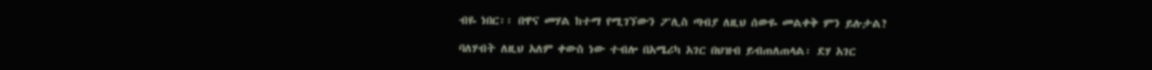ብዬ ነበር፡፡ በዋና መሃል ከተማ የሚገኘውን ፖሊስ ጣብያ ለዚህ ሰውዬ መልቀቅ ምን ይሉታል?

ባለሃብት ለዚህ አለም ቀውስ ነው ተብሎ በአሜሪካ አገር በህዝብ ይብጠለጠላል፡ ደሃ አገር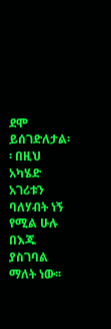ደሞ ይሰገድለታል፡፡ በዚህ አካሄድ አገሪቱን ባለሃብት ነኝ የሚል ሁሉ በእጁ ያስገባል ማለት ነው፡፡